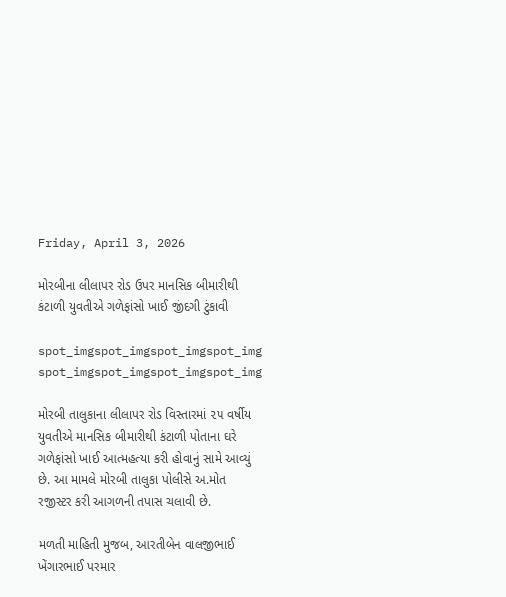Friday, April 3, 2026

મોરબીના લીલાપર રોડ ઉપર માનસિક બીમારીથી કંટાળી યુવતીએ ગળેફાંસો ખાઈ જીંદગી ટુંકાવી

spot_imgspot_imgspot_imgspot_img
spot_imgspot_imgspot_imgspot_img

મોરબી તાલુકાના લીલાપર રોડ વિસ્તારમાં ૨૫ વર્ષીય યુવતીએ માનસિક બીમારીથી કંટાળી પોતાના ઘરે ગળેફાંસો ખાઈ આત્મહત્યા કરી હોવાનું સામે આવ્યું છે. આ મામલે મોરબી તાલુકા પોલીસે અ.મોત રજીસ્ટર કરી આગળની તપાસ ચલાવી છે.

મળતી માહિતી મુજબ, આરતીબેન વાલજીભાઈ ખેંગારભાઈ પરમાર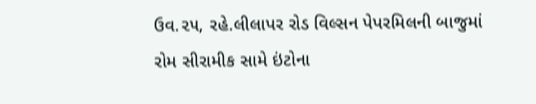ઉવ.૨૫, રહે.લીલાપર રોડ વિલ્સન પેપરમિલની બાજુમાં રોમ સીરામીક સામે ઇંટોના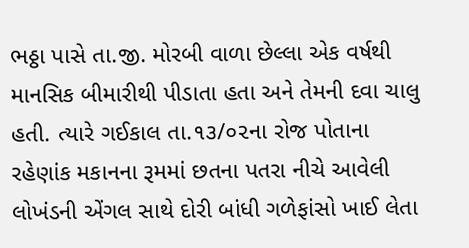ભઠ્ઠા પાસે તા.જી. મોરબી વાળા છેલ્લા એક વર્ષથી માનસિક બીમારીથી પીડાતા હતા અને તેમની દવા ચાલુ હતી. ત્યારે ગઈકાલ તા.૧૩/૦૨ના રોજ પોતાના રહેણાંક મકાનના રૂમમાં છતના પતરા નીચે આવેલી લોખંડની એંગલ સાથે દોરી બાંધી ગળેફાંસો ખાઈ લેતા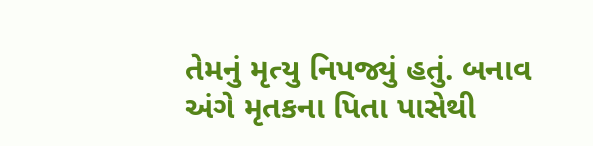તેમનું મૃત્યુ નિપજ્યું હતું. બનાવ અંગે મૃતકના પિતા પાસેથી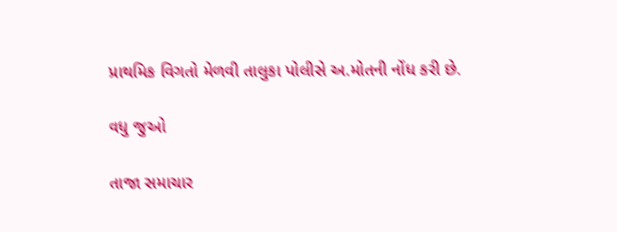પ્રાથમિક વિગતો મેળવી તાલુકા પોલીસે અ.મોતની નોંધ કરી છે.

વધુ જુઓ

તાજા સમાચાર